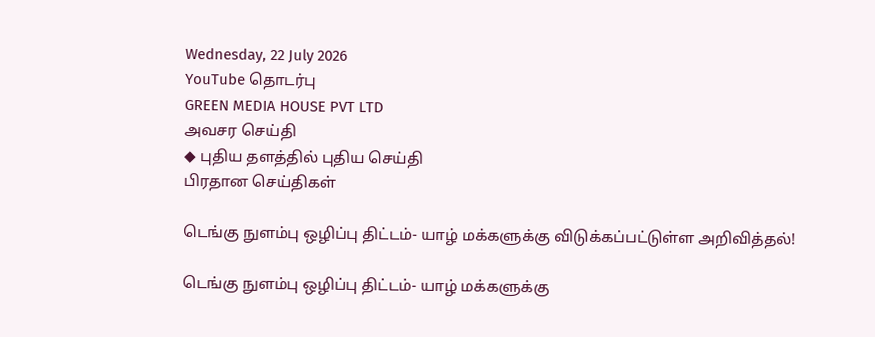Wednesday, 22 July 2026
YouTube தொடர்பு
GREEN MEDIA HOUSE PVT LTD
அவசர செய்தி
◆ புதிய தளத்தில் புதிய செய்தி
பிரதான செய்திகள்

டெங்கு நுளம்பு ஒழிப்பு திட்டம்- யாழ் மக்களுக்கு விடுக்கப்பட்டுள்ள அறிவித்தல்!

டெங்கு நுளம்பு ஒழிப்பு திட்டம்- யாழ் மக்களுக்கு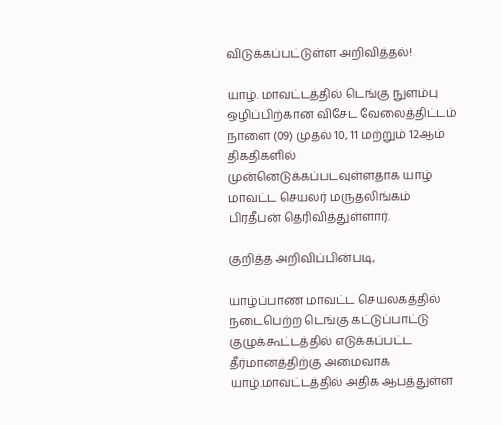விடுக்கப்பட்டுள்ள அறிவித்தல்!

யாழ். மாவட்டத்தில் டெங்கு நுளம்பு ஒழிப்பிற்கான விசேட வேலைத்திட்டம் நாளை (09) முதல் 10, 11 மற்றும் 12ஆம் திகதிகளில் முன்னெடுக்கப்படவுள்ளதாக யாழ் மாவட்ட செயலர் மருதலிங்கம் பிரதீபன் தெரிவித்துள்ளார்.

குறித்த அறிவிப்பின்படி,

யாழ்ப்பாண மாவட்ட செயலகத்தில் நடைபெற்ற டெங்கு கட்டுப்பாட்டு குழுக்கூட்டத்தில் எடுக்கப்பட்ட தீர்மானத்திற்கு அமைவாக யாழ்.மாவட்டத்தில் அதிக ஆபத்துள்ள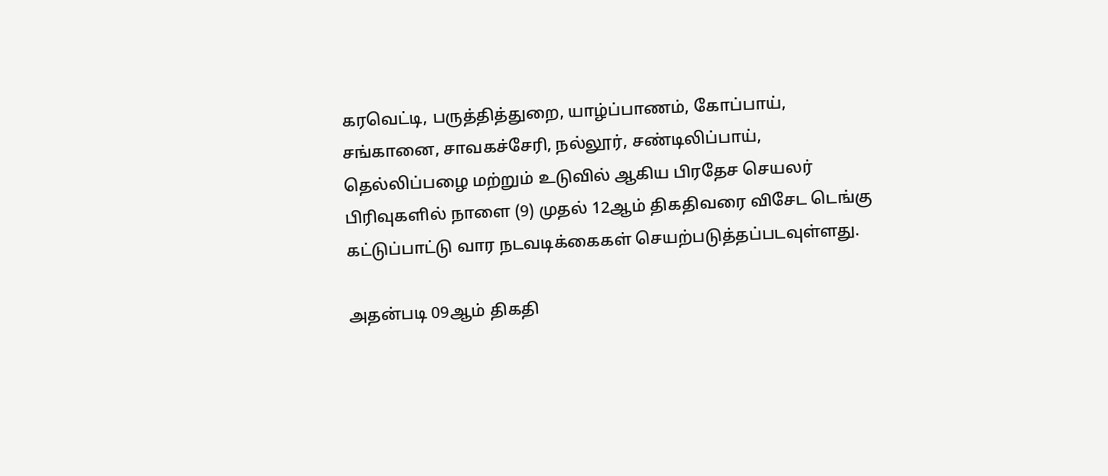கரவெட்டி, பருத்தித்துறை, யாழ்ப்பாணம், கோப்பாய், சங்கானை, சாவகச்சேரி, நல்லூர், சண்டிலிப்பாய், தெல்லிப்பழை மற்றும் உடுவில் ஆகிய பிரதேச செயலர் பிரிவுகளில் நாளை (9) முதல் 12ஆம் திகதிவரை விசேட டெங்கு கட்டுப்பாட்டு வார நடவடிக்கைகள் செயற்படுத்தப்படவுள்ளது.

அதன்படி 09ஆம் திகதி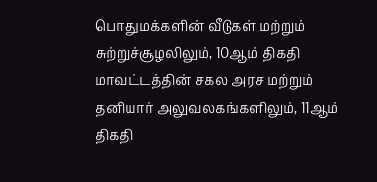பொதுமக்களின் வீடுகள் மற்றும் சுற்றுச்சூழலிலும், 10ஆம் திகதி மாவட்டத்தின் சகல அரச மற்றும் தனியார் அலுவலகங்களிலும், 11ஆம் திகதி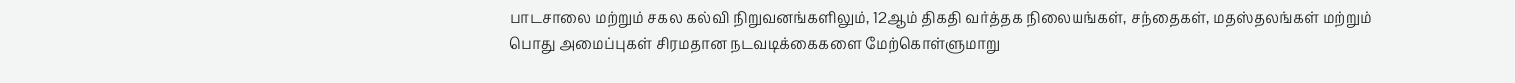பாடசாலை மற்றும் சகல கல்வி நிறுவனங்களிலும், 12ஆம் திகதி வர்த்தக நிலையங்கள், சந்தைகள், மதஸ்தலங்கள் மற்றும் பொது அமைப்புகள் சிரமதான நடவடிக்கைகளை மேற்கொள்ளுமாறு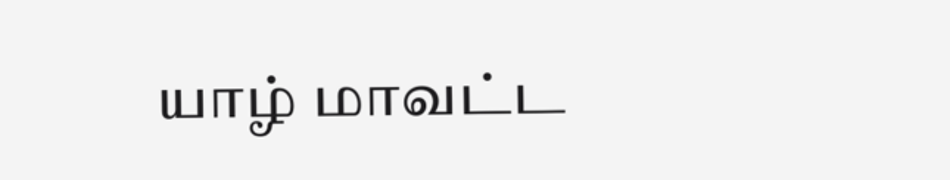யாழ் மாவட்ட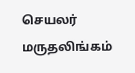செயலர் மருதலிங்கம்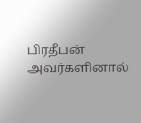பிரதீபன் அவர்களினால்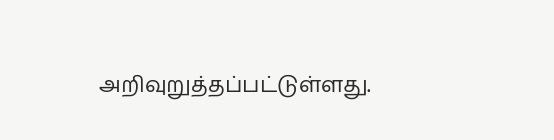அறிவுறுத்தப்பட்டுள்ளது.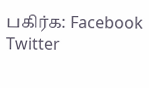பகிர்க: Facebook Twitter